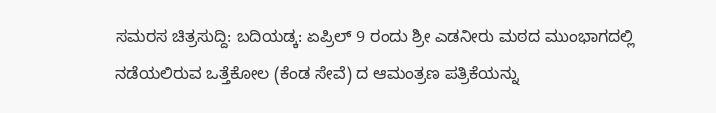ಸಮರಸ ಚಿತ್ರಸುದ್ದಿ: ಬದಿಯಡ್ಕ: ಏಪ್ರಿಲ್ 9 ರಂದು ಶ್ರೀ ಎಡನೀರು ಮಠದ ಮುಂಭಾಗದಲ್ಲಿ ನಡೆಯಲಿರುವ ಒತ್ತೆಕೋಲ (ಕೆಂಡ ಸೇವೆ) ದ ಆಮಂತ್ರಣ ಪತ್ರಿಕೆಯನ್ನು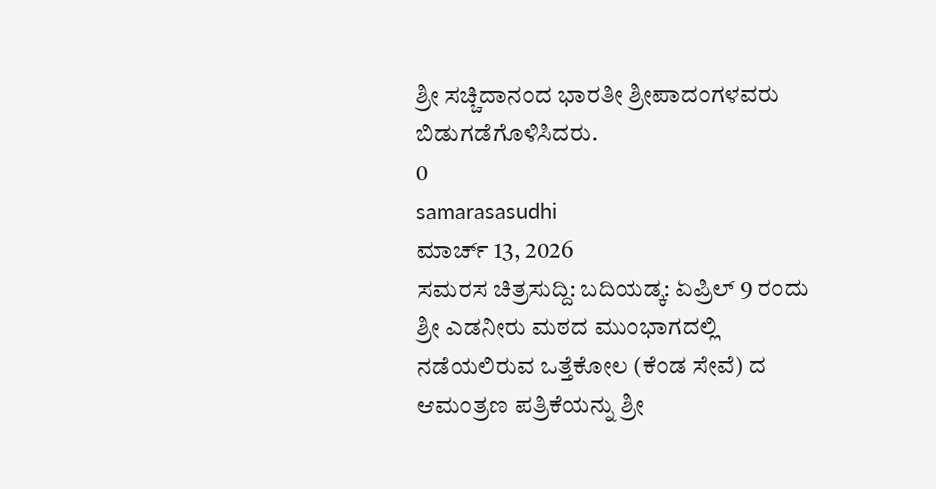ಶ್ರೀ ಸಚ್ಚಿದಾನಂದ ಭಾರತೀ ಶ್ರೀಪಾದಂಗಳವರು ಬಿಡುಗಡೆಗೊಳಿಸಿದರು.
0
samarasasudhi
ಮಾರ್ಚ್ 13, 2026
ಸಮರಸ ಚಿತ್ರಸುದ್ದಿ: ಬದಿಯಡ್ಕ: ಏಪ್ರಿಲ್ 9 ರಂದು ಶ್ರೀ ಎಡನೀರು ಮಠದ ಮುಂಭಾಗದಲ್ಲಿ ನಡೆಯಲಿರುವ ಒತ್ತೆಕೋಲ (ಕೆಂಡ ಸೇವೆ) ದ ಆಮಂತ್ರಣ ಪತ್ರಿಕೆಯನ್ನು ಶ್ರೀ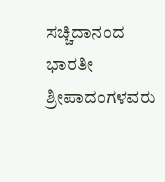ಸಚ್ಚಿದಾನಂದ ಭಾರತೀ ಶ್ರೀಪಾದಂಗಳವರು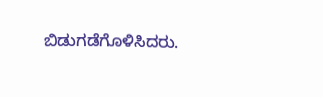ಬಿಡುಗಡೆಗೊಳಿಸಿದರು.